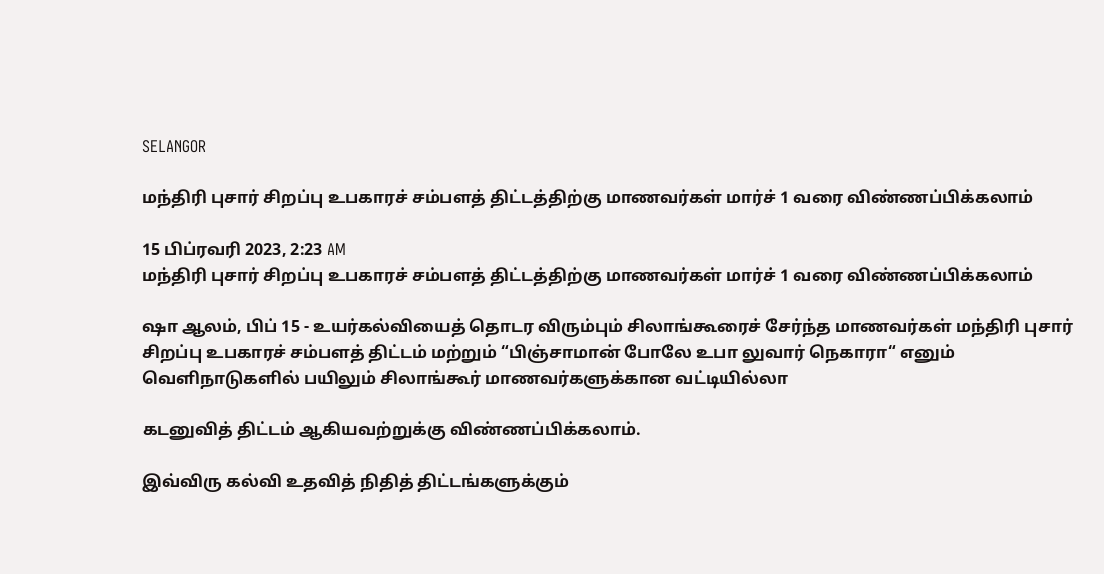SELANGOR

மந்திரி புசார் சிறப்பு உபகாரச் சம்பளத் திட்டத்திற்கு மாணவர்கள் மார்ச் 1 வரை விண்ணப்பிக்கலாம்

15 பிப்ரவரி 2023, 2:23 AM
மந்திரி புசார் சிறப்பு உபகாரச் சம்பளத் திட்டத்திற்கு மாணவர்கள் மார்ச் 1 வரை விண்ணப்பிக்கலாம்

ஷா ஆலம், பிப் 15 - உயர்கல்வியைத் தொடர விரும்பும் சிலாங்கூரைச் சேர்ந்த மாணவர்கள் மந்திரி புசார் சிறப்பு உபகாரச் சம்பளத் திட்டம் மற்றும் “பிஞ்சாமான் போலே உபா லுவார் நெகாரா“ எனும் வெளிநாடுகளில் பயிலும் சிலாங்கூர் மாணவர்களுக்கான வட்டியில்லா

கடனுவித் திட்டம் ஆகியவற்றுக்கு விண்ணப்பிக்கலாம்.

இவ்விரு கல்வி உதவித் நிதித் திட்டங்களுக்கும்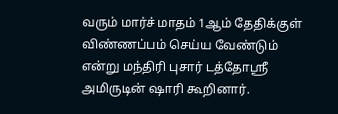வரும் மார்ச் மாதம் 1ஆம் தேதிக்குள் விண்ணப்பம் செய்ய வேண்டும் என்று மந்திரி புசார் டத்தோஸ்ரீ அமிருடின் ஷாரி கூறினார்.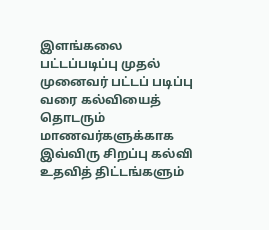இளங்கலை பட்டப்படிப்பு முதல் முனைவர் பட்டப் படிப்பு வரை கல்வியைத் தொடரும் மாணவர்களுக்காக இவ்விரு சிறப்பு கல்வி உதவித் திட்டங்களும்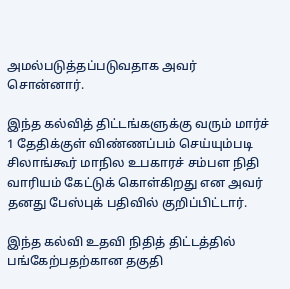அமல்படுத்தப்படுவதாக அவர் சொன்னார்.

இந்த கல்வித் திட்டங்களுக்கு வரும் மார்ச் 1 தேதிக்குள் விண்ணப்பம் செய்யும்படி சிலாங்கூர் மாநில உபகாரச் சம்பள நிதி வாரியம் கேட்டுக் கொள்கிறது என அவர் தனது பேஸ்புக் பதிவில் குறிப்பிட்டார்.

இந்த கல்வி உதவி நிதித் திட்டத்தில் பங்கேற்பதற்கான தகுதி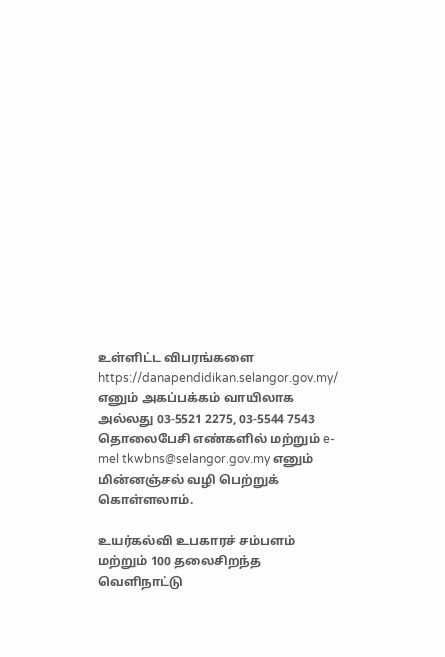உள்ளிட்ட விபரங்களை   https://danapendidikan.selangor.gov.my/  எனும் அகப்பக்கம் வாயிலாக அல்லது 03-5521 2275, 03-5544 7543 தொலைபேசி எண்களில் மற்றும் e-mel tkwbns@selangor.gov.my எனும் மின்னஞ்சல் வழி பெற்றுக் கொள்ளலாம்.

உயர்கல்வி உபகாரச் சம்பளம் மற்றும் 100 தலைசிறந்த வெளிநாட்டு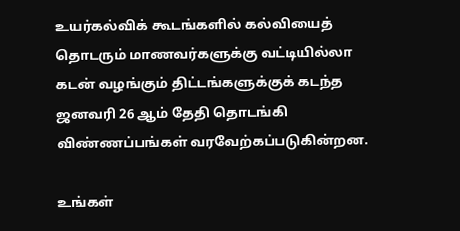உயர்கல்விக் கூடங்களில் கல்வியைத் தொடரும் மாணவர்களுக்கு வட்டியில்லா கடன் வழங்கும் திட்டங்களுக்குக் கடந்த ஜனவரி 26 ஆம் தேதி தொடங்கி விண்ணப்பங்கள் வரவேற்கப்படுகின்றன.

உங்கள்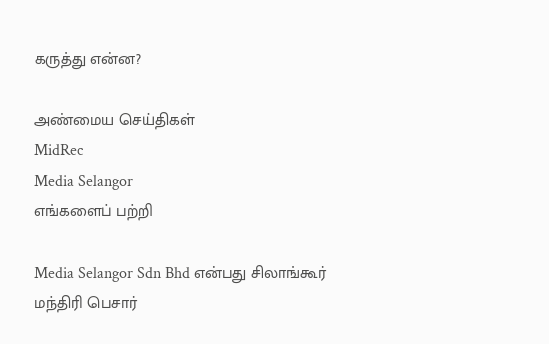கருத்து என்ன?

அண்மைய செய்திகள்
MidRec
Media Selangor
எங்களைப் பற்றி

Media Selangor Sdn Bhd என்பது சிலாங்கூர் மந்திரி பெசார்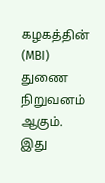கழகத்தின் (MBI) துணை நிறுவனம் ஆகும். இது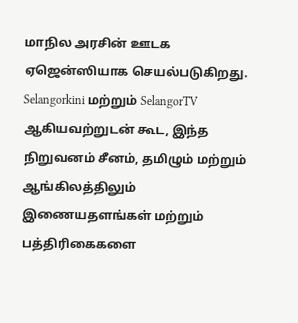மாநில அரசின் ஊடக ஏஜென்ஸியாக செயல்படுகிறது. Selangorkini மற்றும் SelangorTV ஆகியவற்றுடன் கூட, இந்த நிறுவனம் சீனம், தமிழும் மற்றும் ஆங்கிலத்திலும் இணையதளங்கள் மற்றும் பத்திரிகைகளை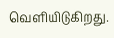வெளியிடுகிறது.